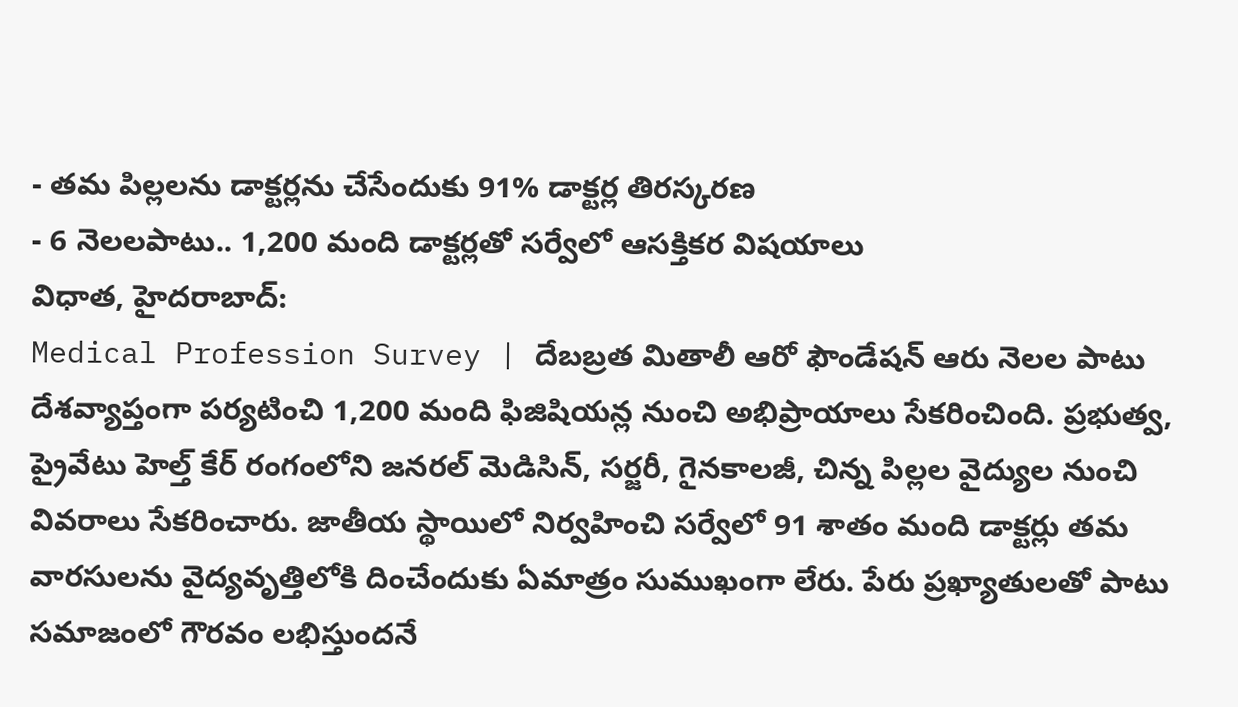- తమ పిల్లలను డాక్టర్లను చేసేందుకు 91% డాక్టర్ల తిరస్కరణ
- 6 నెలలపాటు.. 1,200 మంది డాక్టర్లతో సర్వేలో ఆసక్తికర విషయాలు
విధాత, హైదరాబాద్:
Medical Profession Survey | దేబబ్రత మితాలీ ఆరో ఫౌండేషన్ ఆరు నెలల పాటు దేశవ్యాప్తంగా పర్యటించి 1,200 మంది ఫిజిషియన్ల నుంచి అభిప్రాయాలు సేకరించింది. ప్రభుత్వ, ప్రైవేటు హెల్త్ కేర్ రంగంలోని జనరల్ మెడిసిన్, సర్జరీ, గైనకాలజీ, చిన్న పిల్లల వైద్యుల నుంచి వివరాలు సేకరించారు. జాతీయ స్థాయిలో నిర్వహించి సర్వేలో 91 శాతం మంది డాక్టర్లు తమ వారసులను వైద్యవృత్తిలోకి దించేందుకు ఏమాత్రం సుముఖంగా లేరు. పేరు ప్రఖ్యాతులతో పాటు సమాజంలో గౌరవం లభిస్తుందనే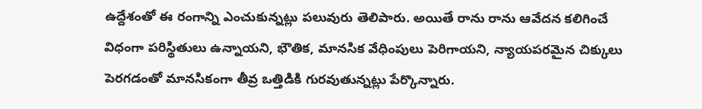ఉద్దేశంతో ఈ రంగాన్ని ఎంచుకున్నట్లు పలువురు తెలిపారు. అయితే రాను రాను ఆవేదన కలిగించే విధంగా పరిస్థితులు ఉన్నాయని, భౌతిక, మానసిక వేధింపులు పెరిగాయని, న్యాయపరమైన చిక్కులు పెరగడంతో మానసికంగా తీవ్ర ఒత్తిడికి గురవుతున్నట్లు పేర్కొన్నారు.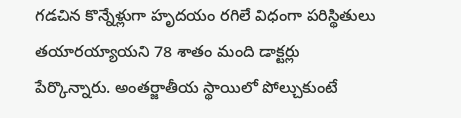గడచిన కొన్నేళ్లుగా హృదయం రగిలే విధంగా పరిస్థితులు తయారయ్యాయని 78 శాతం మంది డాక్టర్లు పేర్కొన్నారు. అంతర్జాతీయ స్థాయిలో పోల్చుకుంటే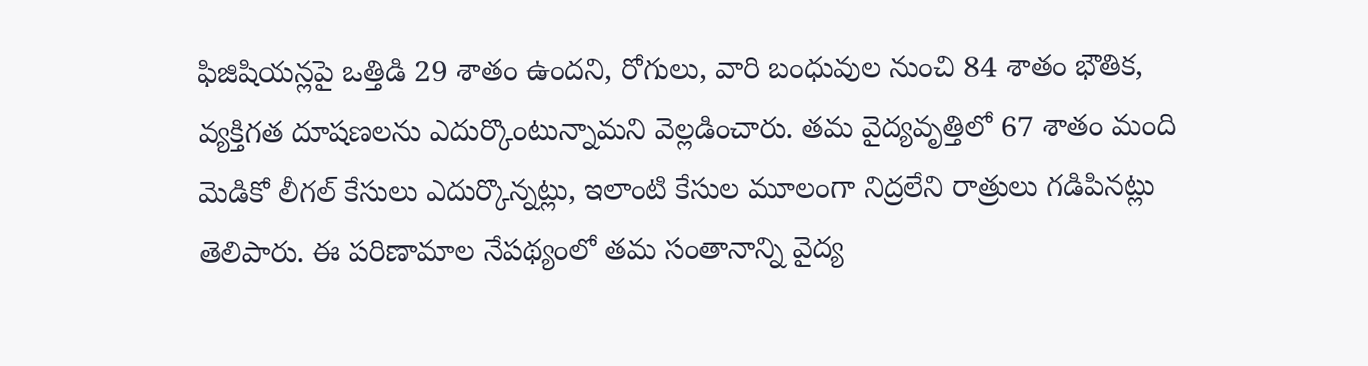ఫిజిషియన్లపై ఒత్తిడి 29 శాతం ఉందని, రోగులు, వారి బంధువుల నుంచి 84 శాతం భౌతిక, వ్యక్తిగత దూషణలను ఎదుర్కొంటున్నామని వెల్లడించారు. తమ వైద్యవృత్తిలో 67 శాతం మంది మెడికో లీగల్ కేసులు ఎదుర్కొన్నట్లు, ఇలాంటి కేసుల మూలంగా నిద్రలేని రాత్రులు గడిపినట్లు తెలిపారు. ఈ పరిణామాల నేపథ్యంలో తమ సంతానాన్ని వైద్య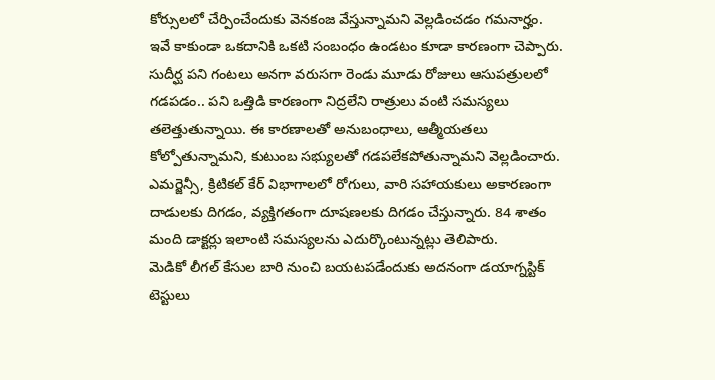కోర్సులలో చేర్పించేందుకు వెనకంజ వేస్తున్నామని వెల్లడించడం గమనార్హం.
ఇవే కాకుండా ఒకదానికి ఒకటి సంబంధం ఉండటం కూడా కారణంగా చెప్పారు. సుదీర్ఘ పని గంటలు అనగా వరుసగా రెండు మూడు రోజులు ఆసుపత్రులలో గడపడం.. పని ఒత్తిడి కారణంగా నిద్రలేని రాత్రులు వంటి సమస్యలు తలెత్తుతున్నాయి. ఈ కారణాలతో అనుబంధాలు, ఆత్మీయతలు కోల్పోతున్నామని, కుటుంబ సభ్యులతో గడపలేకపోతున్నామని వెల్లడించారు. ఎమర్జెన్సీ, క్రిటికల్ కేర్ విభాగాలలో రోగులు, వారి సహాయకులు అకారణంగా దాడులకు దిగడం, వ్యక్తిగతంగా దూషణలకు దిగడం చేస్తున్నారు. 84 శాతం మంది డాక్టర్లు ఇలాంటి సమస్యలను ఎదుర్కొంటున్నట్లు తెలిపారు.
మెడికో లీగల్ కేసుల బారి నుంచి బయటపడేందుకు అదనంగా డయాగ్నస్టిక్ టెస్టులు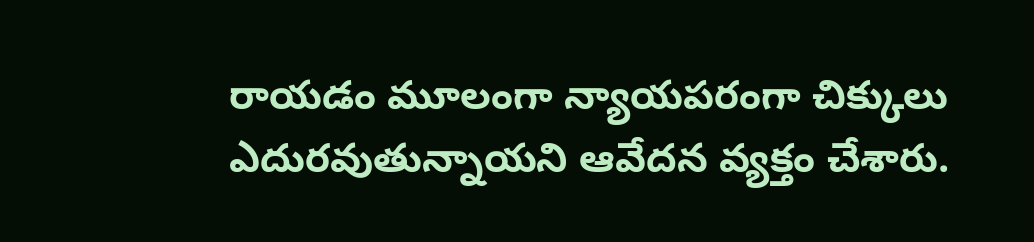రాయడం మూలంగా న్యాయపరంగా చిక్కులు ఎదురవుతున్నాయని ఆవేదన వ్యక్తం చేశారు.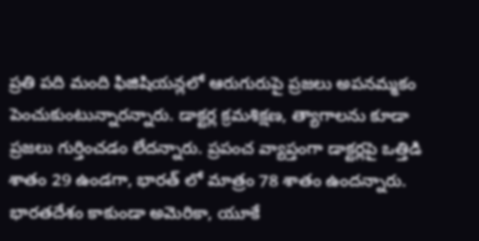ప్రతి పది మంది ఫిజిషియన్లలో ఆరుగురుపై ప్రజలు అపనమ్మకం పెంచుకుంటున్నారన్నారు. డాక్టర్ల క్రమశిక్షణ, త్యాగాలను కూడా ప్రజలు గుర్తించడం లేదన్నారు. ప్రపంచ వ్యాప్తంగా డాక్టర్లపై ఒత్తిడి శాతం 29 ఉండగా, భారత్ లో మాత్రం 78 శాతం ఉందన్నారు. భారతదేశం కాకుండా అమెరికా, యూకే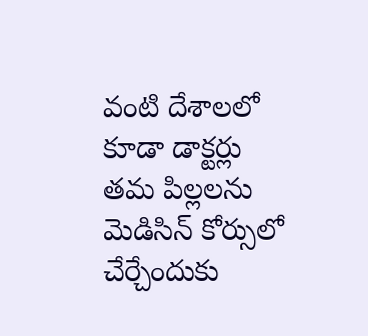వంటి దేశాలలో కూడా డాక్టర్లు తమ పిల్లలను మెడిసిన్ కోర్సులో చేర్చేందుకు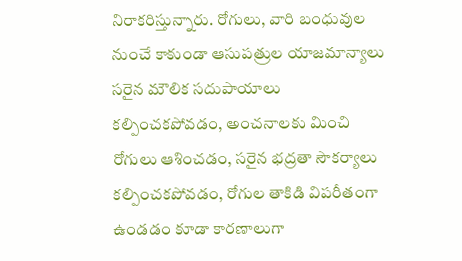నిరాకరిస్తున్నారు. రోగులు, వారి బంధువుల నుంచే కాకుండా ఆసుపత్రుల యాజమాన్యాలు సరైన మౌలిక సదుపాయాలు కల్పించకపోవడం, అంచనాలకు మించి రోగులు ఆశించడం, సరైన భద్రతా సౌకర్యాలు కల్పించకపోవడం, రోగుల తాకిడి విపరీతంగా ఉండడం కూడా కారణాలుగా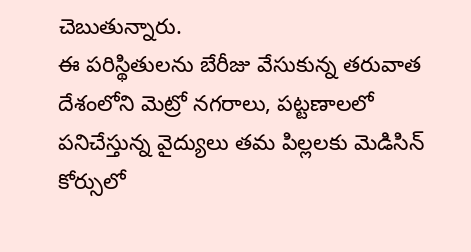చెబుతున్నారు.
ఈ పరిస్థితులను బేరీజు వేసుకున్న తరువాత దేశంలోని మెట్రో నగరాలు, పట్టణాలలో పనిచేస్తున్న వైద్యులు తమ పిల్లలకు మెడిసిన్ కోర్సులో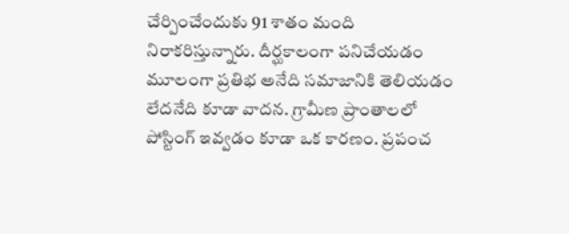చేర్పించేందుకు 91 శాతం మంది నిరాకరిస్తున్నారు. దీర్ఘకాలంగా పనిచేయడం మూలంగా ప్రతిభ అనేది సమాజానికి తెలియడం లేదనేది కూడా వాదన. గ్రామీణ ప్రాంతాలలో పోస్టింగ్ ఇవ్వడం కూడా ఒక కారణం. ప్రపంచ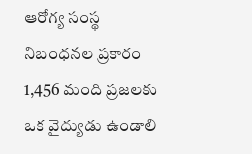ఆరోగ్య సంస్థ నిబంధనల ప్రకారం 1,456 మంది ప్రజలకు ఒక వైద్యుడు ఉండాలి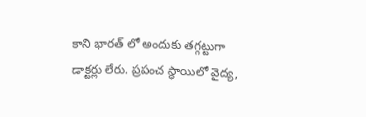కాని భారత్ లో అందుకు తగ్గట్టుగా డాక్టర్లు లేరు. ప్రపంచ స్థాయిలో వైద్య,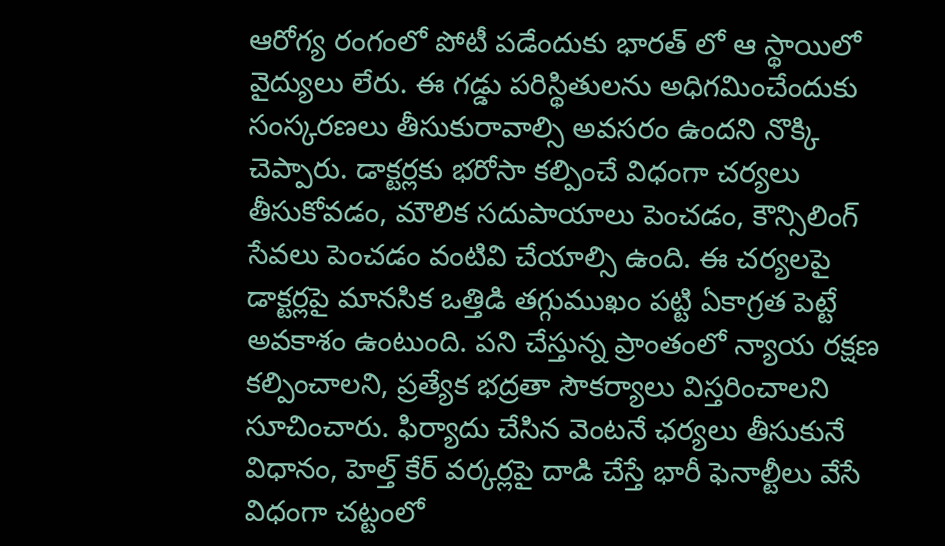ఆరోగ్య రంగంలో పోటీ పడేందుకు భారత్ లో ఆ స్థాయిలో వైద్యులు లేరు. ఈ గడ్డు పరిస్థితులను అధిగమించేందుకు సంస్కరణలు తీసుకురావాల్సి అవసరం ఉందని నొక్కి చెప్పారు. డాక్టర్లకు భరోసా కల్పించే విధంగా చర్యలు తీసుకోవడం, మౌలిక సదుపాయాలు పెంచడం, కౌన్సిలింగ్ సేవలు పెంచడం వంటివి చేయాల్సి ఉంది. ఈ చర్యలపై డాక్టర్లపై మానసిక ఒత్తిడి తగ్గుముఖం పట్టి ఏకాగ్రత పెట్టే అవకాశం ఉంటుంది. పని చేస్తున్న ప్రాంతంలో న్యాయ రక్షణ కల్పించాలని, ప్రత్యేక భద్రతా సౌకర్యాలు విస్తరించాలని సూచించారు. ఫిర్యాదు చేసిన వెంటనే ఛర్యలు తీసుకునే విధానం, హెల్త్ కేర్ వర్కర్లపై దాడి చేస్తే భారీ ఫెనాల్టీలు వేసే విధంగా చట్టంలో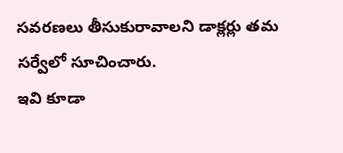సవరణలు తీసుకురావాలని డాక్లర్లు తమ సర్వేలో సూచించారు.
ఇవి కూడా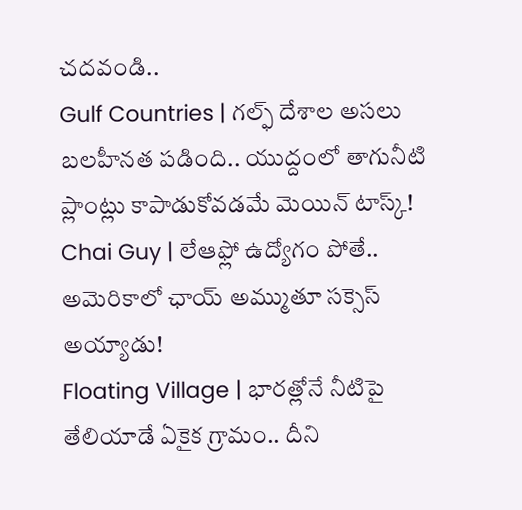చదవండి..
Gulf Countries | గల్ఫ్ దేశాల అసలు బలహీనత పడింది.. యుద్దంలో తాగునీటి ప్లాంట్లు కాపాడుకోవడమే మెయిన్ టాస్క్!
Chai Guy | లేఆఫ్లో ఉద్యోగం పోతే.. అమెరికాలో ఛాయ్ అమ్ముతూ సక్సెస్ అయ్యాడు!
Floating Village | భారత్లోనే నీటిపై తేలియాడే ఏకైక గ్రామం.. దీని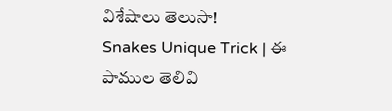విశేషాలు తెలుసా!
Snakes Unique Trick | ఈ పాముల తెలివి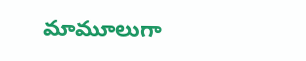మామూలుగా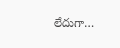లేదుగా…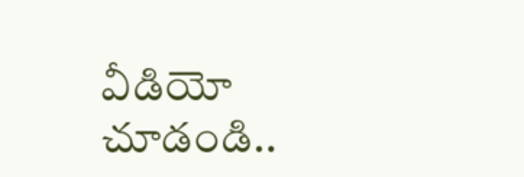వీడియో చూడండి..